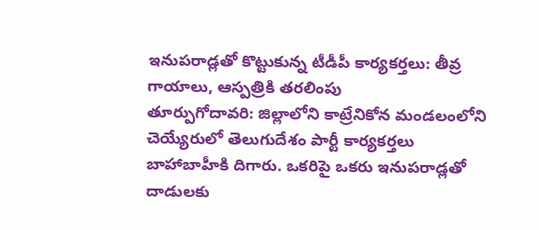ఇనుపరాడ్లతో కొట్టుకున్న టీడీపీ కార్యకర్తలు: తీవ్ర గాయాలు, ఆస్పత్రికి తరలింపు
తూర్పుగోదావరి: జిల్లాలోని కాట్రేనికోన మండలంలోని చెయ్యేరులో తెలుగుదేశం పార్టీ కార్యకర్తలు బాహాబాహీకి దిగారు. ఒకరిపై ఒకరు ఇనుపరాడ్లతో దాడులకు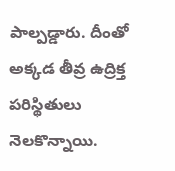పాల్పడ్డారు. దీంతో అక్కడ తీవ్ర ఉద్రిక్త పరిస్థితులు నెలకొన్నాయి.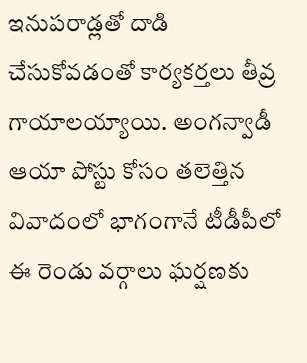ఇనుపరాడ్లతో దాడి చేసుకోవడంతో కార్యకర్తలు తీవ్ర గాయాలయ్యాయి. అంగన్వాడీ ఆయా పోస్టు కోసం తలెత్తిన వివాదంలో భాగంగానే టీడీపీలో ఈ రెండు వర్గాలు ఘర్షణకు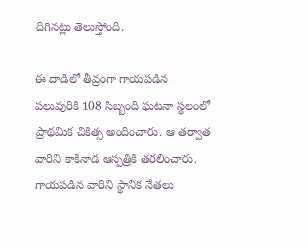దిగినట్లు తెలుస్తోంది.

ఈ దాడిలో తీవ్రంగా గాయపడిన పలువురికి 108 సిబ్బంది ఘటనా స్థలంలో ప్రాథమిక చికిత్స అందించారు. ఆ తర్వాత వారిని కాకినాడ ఆస్పత్రికి తరలించారు. గాయపడిన వారిని స్థానిక నేతలు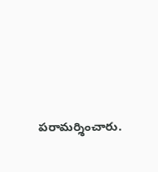పరామర్శించారు.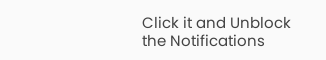Click it and Unblock the Notifications